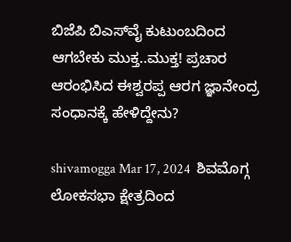ಬಿಜೆಪಿ ಬಿಎಸ್‌ವೈ ಕುಟುಂಬದಿಂದ ಆಗಬೇಕು ಮುಕ್ತ..ಮುಕ್ತ! ಪ್ರಚಾರ ಆರಂಭಿಸಿದ ಈಶ್ವರಪ್ಪ ಆರಗ ಜ್ಞಾನೇಂದ್ರ ಸಂಧಾನಕ್ಕೆ ಹೇಳಿದ್ದೇನು?

shivamogga Mar 17, 2024  ಶಿವಮೊಗ್ಗ ಲೋಕಸಭಾ ಕ್ಷೇತ್ರದಿಂದ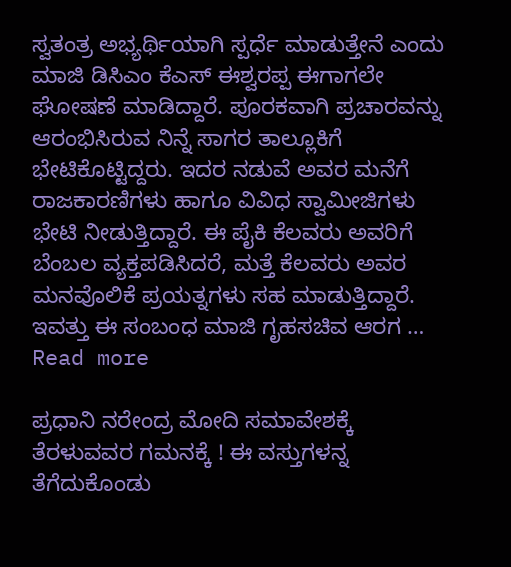ಸ್ವತಂತ್ರ ಅಭ್ಯರ್ಥಿಯಾಗಿ ಸ್ಪರ್ಧೆ ಮಾಡುತ್ತೇನೆ ಎಂದು ಮಾಜಿ ಡಿಸಿಎಂ ಕೆಎಸ್‌ ಈ‍ಶ್ವರಪ್ಪ ಈಗಾಗಲೇ ಘೋಷಣೆ ಮಾಡಿದ್ದಾರೆ. ಪೂರಕವಾಗಿ ಪ್ರಚಾರವನ್ನು ಆರಂಭಿಸಿರುವ ನಿನ್ನೆ ಸಾಗರ ತಾಲ್ಲೂಕಿಗೆ ಭೇಟಿಕೊಟ್ಟಿದ್ದರು. ಇದರ ನಡುವೆ ಅವರ ಮನೆಗೆ ರಾಜಕಾರಣಿಗಳು ಹಾಗೂ ವಿವಿಧ ಸ್ವಾಮೀಜಿಗಳು ಭೇಟಿ ನೀಡುತ್ತಿದ್ದಾರೆ. ಈ ಪೈಕಿ ಕೆಲವರು ಅವರಿಗೆ ಬೆಂಬಲ ವ್ಯಕ್ತಪಡಿಸಿದರೆ, ಮತ್ತೆ ಕೆಲವರು ಅವರ ಮನವೊಲಿಕೆ ಪ್ರಯತ್ನಗಳು ಸಹ ಮಾಡುತ್ತಿದ್ದಾರೆ. ಇವತ್ತು ಈ ಸಂಬಂಧ ಮಾಜಿ ಗೃಹಸಚಿವ ಆರಗ … Read more

ಪ್ರಧಾನಿ ನರೇಂದ್ರ ಮೋದಿ ಸಮಾವೇಶಕ್ಕೆ ತೆರಳುವವರ ಗಮನಕ್ಕೆ ! ಈ ವಸ್ತುಗಳನ್ನ ತೆಗೆದುಕೊಂಡು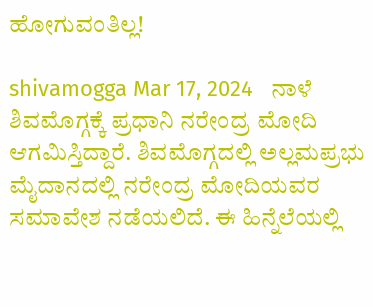ಹೋಗುವಂತಿಲ್ಲ!

shivamogga Mar 17, 2024   ನಾಳೆ ಶಿವಮೊಗ್ಗಕ್ಕೆ ಪ್ರಧಾನಿ ನರೇಂದ್ರ ಮೋದಿ ಆಗಮಿಸ್ತಿದ್ದಾರೆ. ಶಿವಮೊಗ್ಗದಲ್ಲಿ ಅಲ್ಲಮಪ್ರಭು ಮೈದಾನದಲ್ಲಿ ನರೇಂದ್ರ ಮೋದಿಯವರ ಸಮಾವೇಶ ನಡೆಯಲಿದೆ. ಈ ಹಿನ್ನೆಲೆಯಲ್ಲಿ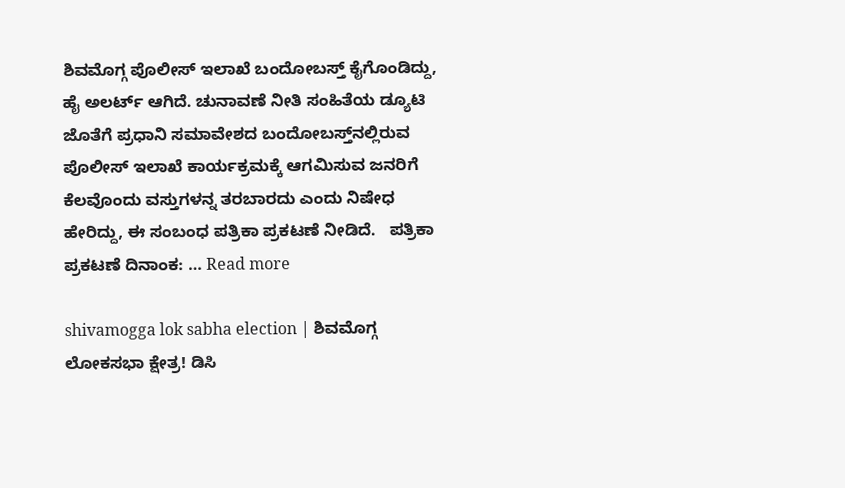ಶಿವಮೊಗ್ಗ ಪೊಲೀಸ್‌ ಇಲಾಖೆ ಬಂದೋಬಸ್ತ್‌ ಕೈಗೊಂಡಿದ್ದು, ಹೈ ಅಲರ್ಟ್‌ ಆಗಿದೆ. ಚುನಾವಣೆ ನೀತಿ ಸಂಹಿತೆಯ ಡ್ಯೂಟಿ ಜೊತೆಗೆ ಪ್ರಧಾನಿ ಸಮಾವೇಶದ ಬಂದೋಬಸ್ತ್‌ನಲ್ಲಿರುವ ಪೊಲೀಸ್‌ ಇಲಾಖೆ ಕಾರ್ಯಕ್ರಮಕ್ಕೆ ಆಗಮಿಸುವ ಜನರಿಗೆ ಕೆಲವೊಂದು ವಸ್ತುಗಳನ್ನ ತರಬಾರದು ಎಂದು ನಿಷೇಧ ಹೇರಿದ್ದು, ಈ ಸಂಬಂಧ ಪತ್ರಿಕಾ ಪ್ರಕಟಣೆ ನೀಡಿದೆ.   ಪತ್ರಿಕಾ ಪ್ರಕಟಣೆ ದಿನಾಂಕ: … Read more

shivamogga lok sabha election | ಶಿವಮೊಗ್ಗ ಲೋಕಸಭಾ ಕ್ಷೇತ್ರ! ಡಿಸಿ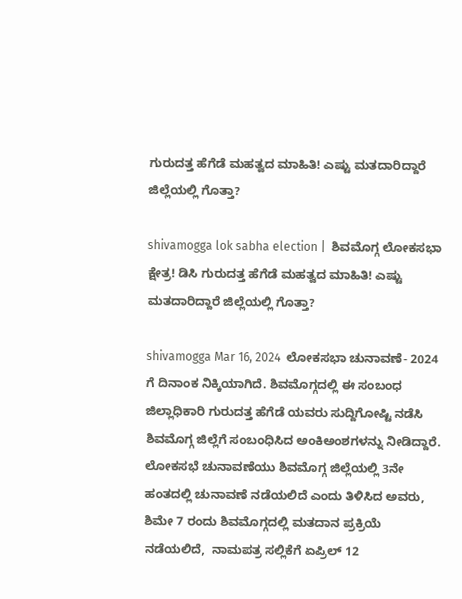ಗುರುದತ್ತ ಹೆಗೆಡೆ ಮಹತ್ವದ ಮಾಹಿತಿ! ಎಷ್ಟು ಮತದಾರಿದ್ದಾರೆ ಜಿಲ್ಲೆಯಲ್ಲಿ ಗೊತ್ತಾ?

shivamogga lok sabha election |  ಶಿವಮೊಗ್ಗ ಲೋಕಸಭಾ ಕ್ಷೇತ್ರ! ಡಿಸಿ ಗುರುದತ್ತ ಹೆಗೆಡೆ ಮಹತ್ವದ ಮಾಹಿತಿ! ಎಷ್ಟು ಮತದಾರಿದ್ದಾರೆ ಜಿಲ್ಲೆಯಲ್ಲಿ ಗೊತ್ತಾ?

shivamogga Mar 16, 2024  ಲೋಕಸಭಾ ಚುನಾವಣೆ- 2024 ಗೆ ದಿನಾಂಕ ನಿಕ್ಕಿಯಾಗಿದೆ. ಶಿವಮೊಗ್ಗದಲ್ಲಿ ಈ ಸಂಬಂಧ ಜಿಲ್ಲಾಧಿಕಾರಿ ಗುರುದತ್ತ ಹೆಗೆಡೆ ಯವರು ಸುದ್ದಿಗೋಷ್ಟಿ ನಡೆಸಿ ಶಿವಮೊಗ್ಗ ಜಿಲ್ಲೆಗೆ ಸಂಬಂಧಿಸಿದ ಅಂಕಿಅಂಶಗಳನ್ನು ನೀಡಿದ್ದಾರೆ.   ಲೋಕಸಭೆ ಚುನಾವಣೆಯು ಶಿವಮೊಗ್ಗ ಜಿಲ್ಲೆಯಲ್ಲಿ 3ನೇ ಹಂತದಲ್ಲಿ ಚುನಾವಣೆ ನಡೆಯಲಿದೆ ಎಂದು ತಿಳಿಸಿದ ಅವರು,  ಶಿಮೇ 7 ರಂದು ಶಿವಮೊಗ್ಗದಲ್ಲಿ ಮತದಾನ ಪ್ರಕ್ರಿಯೆ ನಡೆಯಲಿದೆ,  ನಾಮಪತ್ರ ಸಲ್ಲಿಕೆಗೆ ಏಪ್ರಿಲ್ 12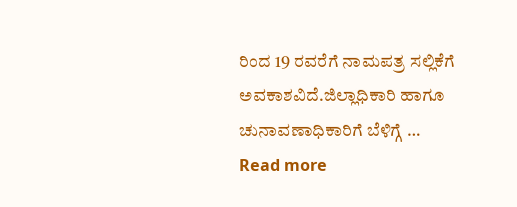ರಿಂದ 19 ರವರೆಗೆ ನಾಮಪತ್ರ ಸಲ್ಲಿಕೆಗೆ ಅವಕಾಶವಿದೆ.ಜಿಲ್ಲಾಧಿಕಾರಿ ಹಾಗೂ ಚುನಾವಣಾಧಿಕಾರಿಗೆ ಬೆಳಿಗ್ಗೆ … Read more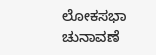ಲೋಕಸಭಾ ಚುನಾವಣೆ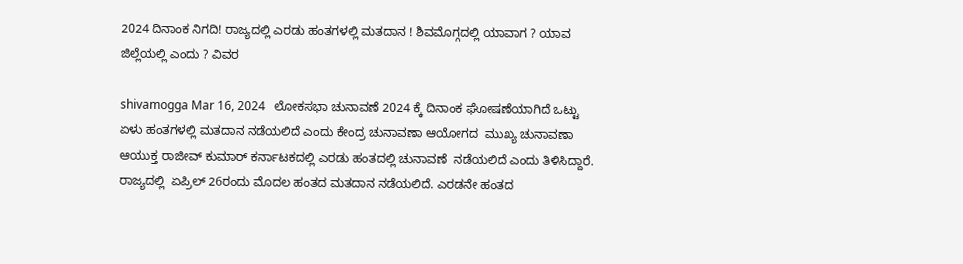2024 ದಿನಾಂಕ ನಿಗದಿ! ರಾಜ್ಯದಲ್ಲಿ ಎರಡು ಹಂತಗಳಲ್ಲಿ ಮತದಾನ ! ಶಿವಮೊಗ್ಗದಲ್ಲಿ ಯಾವಾಗ ? ಯಾವ ಜಿಲ್ಲೆಯಲ್ಲಿ ಎಂದು ? ವಿವರ

shivamogga Mar 16, 2024   ಲೋಕಸಭಾ ಚುನಾವಣೆ 2024 ಕ್ಕೆ ದಿನಾಂಕ ಘೋಷಣೆಯಾಗಿದೆ ಒಟ್ಟು ಏಳು ಹಂತಗಳಲ್ಲಿ ಮತದಾನ ನಡೆಯಲಿದೆ ಎಂದು ಕೇಂದ್ರ ಚುನಾವಣಾ ಆಯೋಗದ  ಮುಖ್ಯ ಚುನಾವಣಾ ಆಯುಕ್ತ ರಾಜೀವ್‌ ಕುಮಾರ್‌ ಕರ್ನಾಟಕದಲ್ಲಿ ಎರಡು ಹಂತದಲ್ಲಿ ಚುನಾವಣೆ  ನಡೆಯಲಿದೆ ಎಂದು ತಿಳಿಸಿದ್ದಾರೆ. ರಾಜ್ಯದಲ್ಲಿ  ಏಪ್ರಿಲ್‌ 26ರಂದು ಮೊದಲ ಹಂತದ ಮತದಾನ ನಡೆಯಲಿದೆ. ಎರಡನೇ ಹಂತದ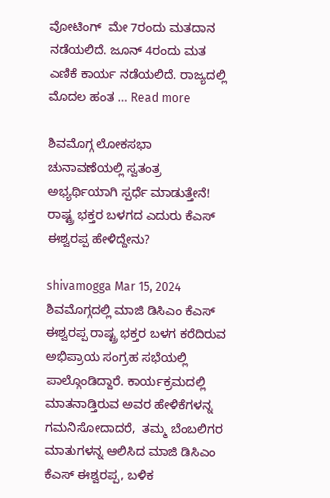ವೋಟಿಂಗ್  ಮೇ 7ರಂದು ಮತದಾನ ನಡೆಯಲಿದೆ. ಜೂನ್‌ 4ರಂದು ಮತ ಎಣಿಕೆ ಕಾರ್ಯ ನಡೆಯಲಿದೆ. ರಾಜ್ಯದಲ್ಲಿ ಮೊದಲ ಹಂತ … Read more

ಶಿವಮೊಗ್ಗ ಲೋಕಸಭಾ ಚುನಾವಣೆಯಲ್ಲಿ ಸ್ವತಂತ್ರ ಅಭ್ಯರ್ಥಿಯಾಗಿ ಸ್ಪರ್ಧೆ ಮಾಡುತ್ತೇನೆ! ರಾಷ್ಟ್ರ ಭಕ್ತರ ಬಳಗದ ಎದುರು ಕೆಎಸ್ ಈಶ್ವರಪ್ಪ ಹೇಳಿದ್ದೇನು?

shivamogga Mar 15, 2024 ಶಿವಮೊಗ್ಗದಲ್ಲಿ ಮಾಜಿ ಡಿಸಿಎಂ ಕೆಎಸ್ ಈಶ್ವರಪ್ಪ ರಾಷ್ಟ್ರ ಭಕ್ತರ ಬಳಗ ಕರೆದಿರುವ ಅಭಿಪ್ರಾಯ ಸಂಗ್ರಹ ಸಭೆಯಲ್ಲಿ ಪಾಲ್ಗೊಂಡಿದ್ದಾರೆ. ಕಾರ್ಯಕ್ರಮದಲ್ಲಿ ಮಾತನಾಡ್ತಿರುವ ಅವರ ಹೇಳಿಕೆಗಳನ್ನ ಗಮನಿಸೋದಾದರೆ,  ತಮ್ಮ ಬೆಂಬಲಿಗರ ಮಾತುಗಳನ್ನ ಆಲಿಸಿದ ಮಾಜಿ ಡಿಸಿಎಂ ಕೆಎಸ್ ಈಶ್ವರಪ್ಪ, ಬಳಿಕ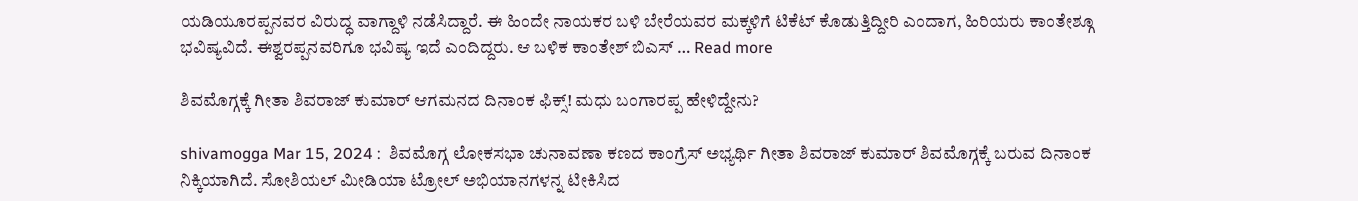ಯಡಿಯೂರಪ್ಪನವರ ವಿರುದ್ಧ ವಾಗ್ದಾಳಿ ನಡೆಸಿದ್ದಾರೆ. ಈ ಹಿಂದೇ ನಾಯಕರ ಬಳಿ ಬೇರೆಯವರ ಮಕ್ಕಳಿಗೆ ಟಿಕೆಟ್ ಕೊಡುತ್ತಿದ್ದೀರಿ ಎಂದಾಗ, ಹಿರಿಯರು ಕಾಂತೇಶ್ಗೂ ಭವಿಷ್ಯವಿದೆ. ಈಶ್ವರಪ್ಪನವರಿಗೂ ಭವಿಷ್ಯ ಇದೆ ಎಂದಿದ್ದರು. ಆ ಬಳಿಕ ಕಾಂತೇಶ್ ಬಿಎಸ್ … Read more

ಶಿವಮೊಗ್ಗಕ್ಕೆ ಗೀತಾ ಶಿವರಾಜ್ ಕುಮಾರ್ ಆಗಮನದ ದಿನಾಂಕ ಫಿಕ್ಸ್! ಮಧು ಬಂಗಾರಪ್ಪ ಹೇಳಿದ್ದೇನು?

shivamogga Mar 15, 2024 :  ಶಿವಮೊಗ್ಗ ಲೋಕಸಭಾ ಚುನಾವಣಾ ಕಣದ ಕಾಂಗ್ರೆಸ್ ಅಭ್ಯರ್ಥಿ ಗೀತಾ ಶಿವರಾಜ್ ಕುಮಾರ್ ಶಿವಮೊಗ್ಗಕ್ಕೆ ಬರುವ ದಿನಾಂಕ ನಿಕ್ಕಿಯಾಗಿದೆ. ಸೋಶಿಯಲ್ ಮೀಡಿಯಾ ಟ್ರೋಲ್ ಅಭಿಯಾನಗಳನ್ನ ಟೀಕಿಸಿದ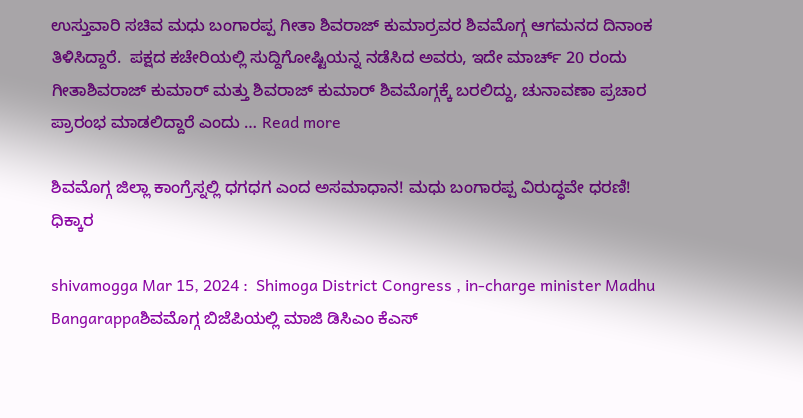ಉಸ್ತುವಾರಿ ಸಚಿವ ಮಧು ಬಂಗಾರಪ್ಪ ಗೀತಾ ಶಿವರಾಜ್ ಕುಮಾರ್ರವರ ಶಿವಮೊಗ್ಗ ಆಗಮನದ ದಿನಾಂಕ ತಿಳಿಸಿದ್ದಾರೆ.  ಪಕ್ಷದ ಕಚೇರಿಯಲ್ಲಿ ಸುದ್ದಿಗೋಷ್ಟಿಯನ್ನ ನಡೆಸಿದ ಅವರು, ಇದೇ ಮಾರ್ಚ್ 20 ರಂದು ಗೀತಾಶಿವರಾಜ್ ಕುಮಾರ್ ಮತ್ತು ಶಿವರಾಜ್ ಕುಮಾರ್ ಶಿವಮೊಗ್ಗಕ್ಕೆ ಬರಲಿದ್ದು, ಚುನಾವಣಾ ಪ್ರಚಾರ ಪ್ರಾರಂಭ ಮಾಡಲಿದ್ದಾರೆ ಎಂದು … Read more

ಶಿವಮೊಗ್ಗ ಜಿಲ್ಲಾ ಕಾಂಗ್ರೆಸ್ನಲ್ಲಿ ಧಗಧಗ ಎಂದ ಅಸಮಾಧಾನ! ಮಧು ಬಂಗಾರಪ್ಪ ವಿರುದ್ಧವೇ ಧರಣಿ! ಧಿಕ್ಕಾರ

shivamogga Mar 15, 2024 :  Shimoga District Congress , in-charge minister Madhu Bangarappaಶಿವಮೊಗ್ಗ ಬಿಜೆಪಿಯಲ್ಲಿ ಮಾಜಿ ಡಿಸಿಎಂ ಕೆಎಸ್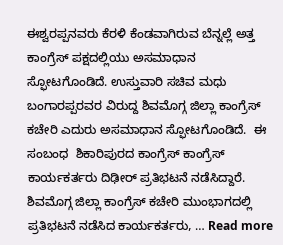ಈಶ್ವರಪ್ಪನವರು ಕೆರಳಿ ಕೆಂಡವಾಗಿರುವ ಬೆನ್ನಲ್ಲೆ ಅತ್ತ ಕಾಂಗ್ರೆಸ್ ಪಕ್ಷದಲ್ಲಿಯು ಅಸಮಾಧಾನ ಸ್ಫೋಟಗೊಂಡಿದೆ. ಉಸ್ತುವಾರಿ ಸಚಿವ ಮಧು ಬಂಗಾರಪ್ಪರವರ ವಿರುದ್ದ ಶಿವಮೊಗ್ಗ ಜಿಲ್ಲಾ ಕಾಂಗ್ರೆಸ್ ಕಚೇರಿ ಎದುರು ಅಸಮಾಧಾನ ಸ್ಫೋಟಗೊಂಡಿದೆ.  ಈ ಸಂಬಂಧ  ಶಿಕಾರಿಪುರದ ಕಾಂಗ್ರೆಸ್ ಕಾಂಗ್ರೆಸ್ ಕಾರ್ಯಕರ್ತರು ದಿಢೀರ್ ಪ್ರತಿಭಟನೆ ನಡೆಸಿದ್ದಾರೆ. ಶಿವಮೊಗ್ಗ ಜಿಲ್ಲಾ ಕಾಂಗ್ರೆಸ್ ಕಚೇರಿ ಮುಂಭಾಗದಲ್ಲಿ ಪ್ರತಿಭಟನೆ ನಡೆಸಿದ ಕಾರ್ಯಕರ್ತರು, … Read more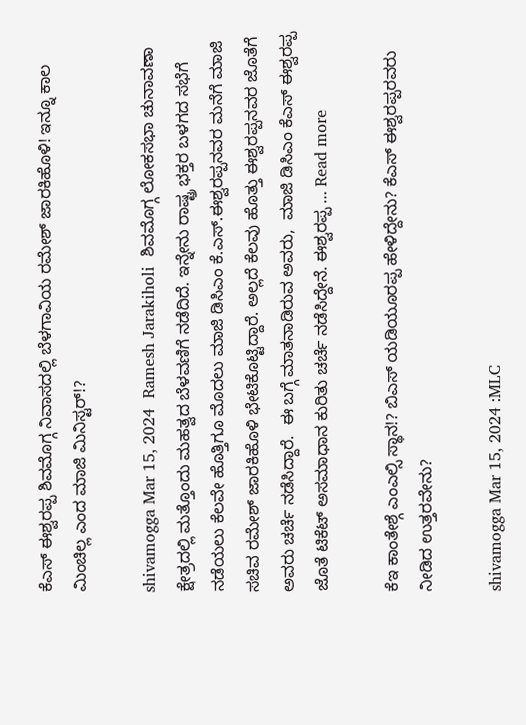ಕೆಎಸ್ ಈಶ್ವರಪ್ಪ ಶಿವಮೊಗ್ಗ ನಿವಾಸದಲ್ಲಿ ಬೆಳಗಾವಿಯ ರಮೇಶ್ ಜಾರಕಿಹೊಳಿ! ಇನ್ನೂ ಕಾಲ ಮಿಂಚಿಲ್ಲ ಎಂದ ಮಾಜಿ ಮಿನಿಸ್ಟರ್!?

shivamogga Mar 15, 2024  Ramesh Jarakiholi  ಶಿವಮೊಗ್ಗ ಲೋಕಸಭಾ ಚುನಾವಣಾ ಕ್ಷೇತ್ರದಲ್ಲಿ ಮತ್ತೊಂದು ಮಹತ್ವದ ಬೆಳವಣಿಗೆ ನಡೆದಿದೆ. ಇನ್ನೇನು ರಾಷ್ಟ್ರ ಭಕ್ತರ ಬಳಗದ ಸಭೆಗೆ ನಡೆಯಲು ಕೆಲವೇ ಹೊತ್ತಿಗೂ ಮೊದಲು ಮಾಜಿ ಡಿಸಿಎಂ ಕೆ.ಎಸ್.ಈಶ್ವರಪ್ಪನವರ ಮನೆಗೆ ಮಾಜಿ ಸಚಿವ ರಮೇಶ್ ಜಾರಕಿಹೊಳಿ ಭೇಟಿಕೊಟ್ಟಿದ್ದಾರೆ. ಅಲ್ಲದೆ ಕೆಲವು ಹೊತ್ತು ಈಶ್ವರಪ್ಪನವರ ಜೊತೆಗೆ ಅವರು ಚರ್ಚೆ ನಡೆಸಿದ್ದಾರೆ.  ಈ ಬಗ್ಗೆ ಮಾತನಾಡಿರುವ ಅವರು,  ಮಾಜಿ ಡಿಸಿಎಂ ಕೆಎಸ್ ಈಶ್ವರಪ್ಪ ಜೊತೆ ಟಿಕೆಟ್ ಅಸಮಾಧಾನ ಕುರಿತು ಚರ್ಚೆ ನಡೆಸಿದ್ದೇನೆ. ಈಶ್ವರಪ್ಪ … Read more

ಕೆಇ ಕಾಂತೇಶ್ಗೆ ಎಂಎಲ್ಸಿ ಸ್ಥಾನ!? ಬಿಎಸ್ ಯಡಿಯೂರಪ್ಪ ಹೇಳಿದ್ದೇನು? ಕೆಎಸ್ ಈಶ್ವರಪ್ಪರವರು ನೀಡಿದ ಉತ್ತರವೇನು?

shivamogga Mar 15, 2024 :MLC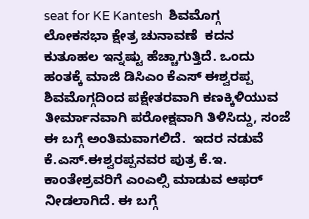seat for KE Kantesh  ಶಿವಮೊಗ್ಗ ಲೋಕಸಭಾ ಕ್ಷೇತ್ರ ಚುನಾವಣೆ  ಕದನ ಕುತೂಹಲ ಇನ್ನಷ್ಟು ಹೆಚ್ಚಾಗುತ್ತಿದೆ. ಒಂದು ಹಂತಕ್ಕೆ ಮಾಜಿ ಡಿಸಿಎಂ ಕೆಎಸ್ ಈಶ್ವರಪ್ಪ ಶಿವಮೊಗ್ಗದಿಂದ ಪಕ್ಷೇತರವಾಗಿ ಕಣಕ್ಕಿಳಿಯುವ ತೀರ್ಮಾನವಾಗಿ ಪರೋಕ್ಷವಾಗಿ ತಿಳಿಸಿದ್ದು, ಸಂಜೆ ಈ ಬಗ್ಗೆ ಅಂತಿಮವಾಗಲಿದೆ.  ಇದರ ನಡುವೆ ಕೆ.ಎಸ್.ಈಶ್ವರಪ್ಪನವರ ಪುತ್ರ ಕೆ.ಇ. ಕಾಂತೇಶ್ರವರಿಗೆ ಎಂಎಲ್ಸಿ ಮಾಡುವ ಆಫರ್ ನೀಡಲಾಗಿದೆ. ಈ ಬಗ್ಗೆ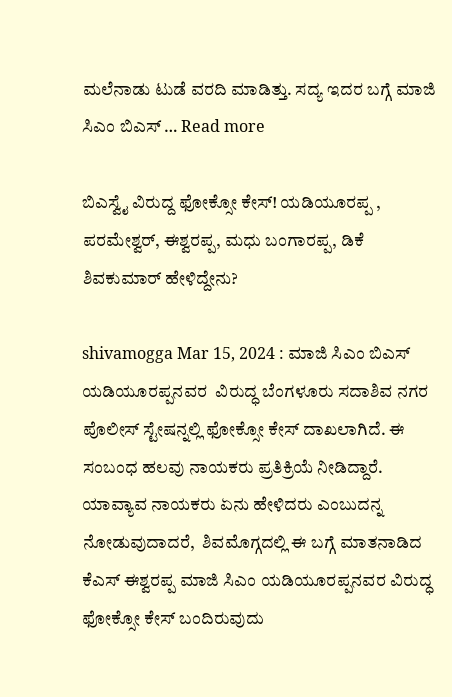ಮಲೆನಾಡು ಟುಡೆ ವರದಿ ಮಾಡಿತ್ತು. ಸದ್ಯ ಇದರ ಬಗ್ಗೆ ಮಾಜಿ ಸಿಎಂ ಬಿಎಸ್ … Read more

ಬಿಎಸ್ವೈ ವಿರುದ್ದ ಫೋಕ್ಸೋ ಕೇಸ್! ಯಡಿಯೂರಪ್ಪ , ಪರಮೇಶ್ವರ್, ಈಶ್ವರಪ್ಪ, ಮಧು ಬಂಗಾರಪ್ಪ, ಡಿಕೆ ಶಿವಕುಮಾರ್ ಹೇಳಿದ್ದೇನು?

shivamogga Mar 15, 2024 : ಮಾಜಿ ಸಿಎಂ ಬಿಎಸ್ ಯಡಿಯೂರಪ್ಪನವರ  ವಿರುದ್ಧ ಬೆಂಗಳೂರು ಸದಾಶಿವ ನಗರ ಪೊಲೀಸ್ ಸ್ಟೇಷನ್ನಲ್ಲಿ ಫೋಕ್ಸೋ ಕೇಸ್ ದಾಖಲಾಗಿದೆ. ಈ ಸಂಬಂಧ ಹಲವು ನಾಯಕರು ಪ್ರತಿಕ್ರಿಯೆ ನೀಡಿದ್ದಾರೆ. ಯಾವ್ಯಾವ ನಾಯಕರು ಏನು ಹೇಳಿದರು ಎಂಬುದನ್ನ ನೋಡುವುದಾದರೆ,  ಶಿವಮೊಗ್ಗದಲ್ಲಿ ಈ ಬಗ್ಗೆ ಮಾತನಾಡಿದ ಕೆಎಸ್ ಈಶ್ವರಪ್ಪ ಮಾಜಿ ಸಿಎಂ ಯಡಿಯೂರಪ್ಪನವರ ವಿರುದ್ಧ ಫೋಕ್ಸೋ ಕೇಸ್ ಬಂದಿರುವುದು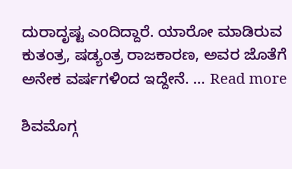ದುರಾದೃಷ್ಟ ಎಂದಿದ್ದಾರೆ. ಯಾರೋ ಮಾಡಿರುವ ಕುತಂತ್ರ, ಷಡ್ಯಂತ್ರ ರಾಜಕಾರಣ, ಅವರ ಜೊತೆಗೆ ಅನೇಕ ವರ್ಷಗಳಿಂದ ಇದ್ದೇನೆ. … Read more

ಶಿವಮೊಗ್ಗ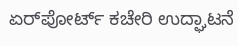ಏರ್‌ಪೋರ್ಟ್ ಕಚೇರಿ ಉದ್ಘಾಟನೆ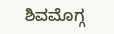ಶಿವಮೊಗ್ಗ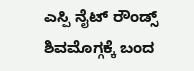ಎಸ್ಪಿ ನೈಟ್ ರೌಂಡ್ಸ್ ಶಿವಮೊಗ್ಗಕ್ಕೆ ಬಂದ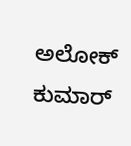ಅಲೋಕ್ ಕುಮಾರ್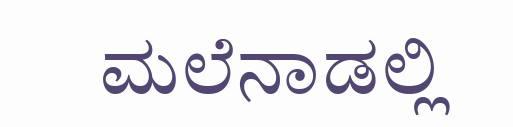ಮಲೆನಾಡಲ್ಲಿ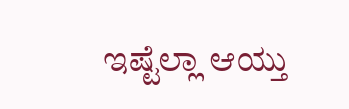ಇಷ್ಟೆಲ್ಲಾ ಆಯ್ತು